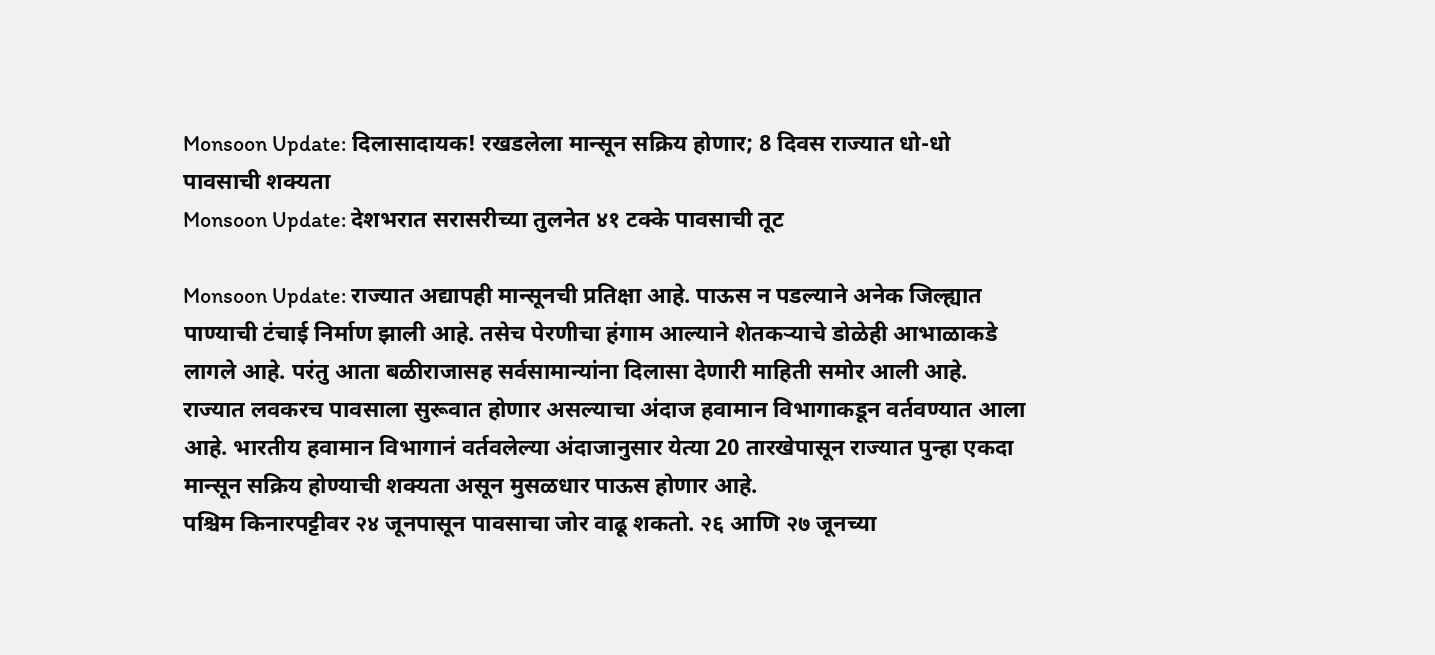Monsoon Update: दिलासादायक! रखडलेला मान्सून सक्रिय होणार; 8 दिवस राज्यात धो-धो पावसाची शक्यता
Monsoon Update: देशभरात सरासरीच्या तुलनेत ४१ टक्के पावसाची तूट

Monsoon Update: राज्यात अद्यापही मान्सूनची प्रतिक्षा आहे. पाऊस न पडल्याने अनेक जिल्ह्यात पाण्याची टंचाई निर्माण झाली आहे. तसेच पेरणीचा हंगाम आल्याने शेतकऱ्याचे डोळेही आभाळाकडे लागले आहे. परंतु आता बळीराजासह सर्वसामान्यांना दिलासा देणारी माहिती समोर आली आहे.
राज्यात लवकरच पावसाला सुरूवात होणार असल्याचा अंदाज हवामान विभागाकडून वर्तवण्यात आला आहे. भारतीय हवामान विभागानं वर्तवलेल्या अंदाजानुसार येत्या 20 तारखेपासून राज्यात पुन्हा एकदा मान्सून सक्रिय होण्याची शक्यता असून मुसळधार पाऊस होणार आहे.
पश्चिम किनारपट्टीवर २४ जूनपासून पावसाचा जोर वाढू शकतो. २६ आणि २७ जूनच्या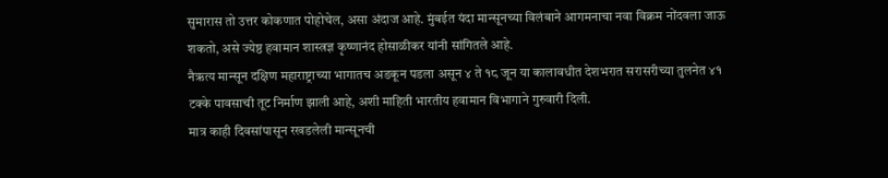सुमारास तो उत्तर कोकणात पोहोचेल, असा अंदाज आहे. मुंबईत यंदा मान्सूनच्या विलंबाने आगमनाचा नवा विक्रम नोंदवला जाऊ शकतो, असे ज्येष्ठ हवामान शास्त्रज्ञ कृष्णानंद होसाळीकर यांनी सांगितले आहे.
नैऋत्य मान्सून दक्षिण महाराष्ट्राच्या भागातच अडकून पडला असून ४ ते १८ जून या कालावधीत देशभरात सरासरीच्या तुलनेत ४१ टक्के पावसाची तूट निर्माण झाली आहे, अशी माहिती भारतीय हवामान विभागाने गुरुवारी दिली.
मात्र काही दिवसांपासून रखडलेली मान्सूनची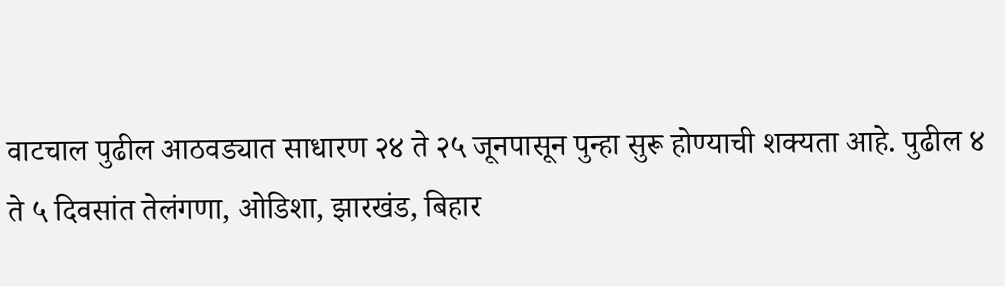वाटचाल पुढील आठवड्यात साधारण २४ ते २५ जूनपासून पुन्हा सुरू होण्याची शक्यता आहे. पुढील ४ ते ५ दिवसांत तेलंगणा, ओडिशा, झारखंड, बिहार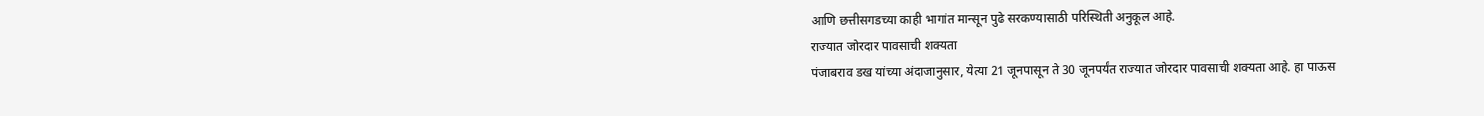आणि छत्तीसगडच्या काही भागांत मान्सून पुढे सरकण्यासाठी परिस्थिती अनुकूल आहे.
राज्यात जोरदार पावसाची शक्यता
पंजाबराव डख यांच्या अंदाजानुसार, येत्या 21 जूनपासून ते 30 जूनपर्यंत राज्यात जोरदार पावसाची शक्यता आहे. हा पाऊस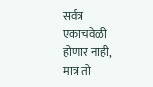सर्वत्र एकाचवेळी होणार नाही, मात्र तो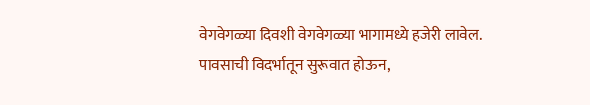वेगवेगळ्या दिवशी वेगवेगळ्या भागामध्ये हजेरी लावेल.
पावसाची विदर्भातून सुरूवात होऊन,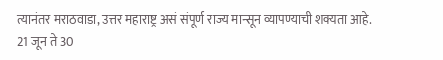त्यानंतर मराठवाडा, उत्तर महाराष्ट्र असं संपूर्ण राज्य मान्सून व्यापण्याची शक्यता आहे. 21 जून ते 30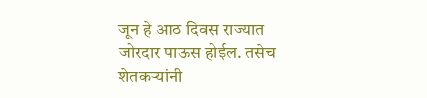जून हे आठ दिवस राज्यात जोरदार पाऊस होईल. तसेच शेतकऱ्यांनी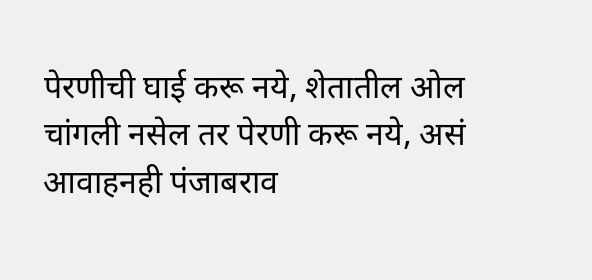पेरणीची घाई करू नये, शेतातील ओल चांगली नसेल तर पेरणी करू नये, असं आवाहनही पंजाबराव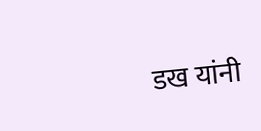डख यांनी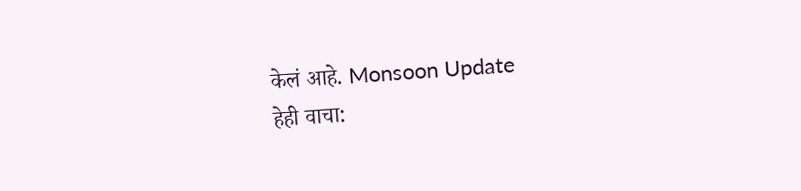केलं आहे. Monsoon Update
हेही वाचा: